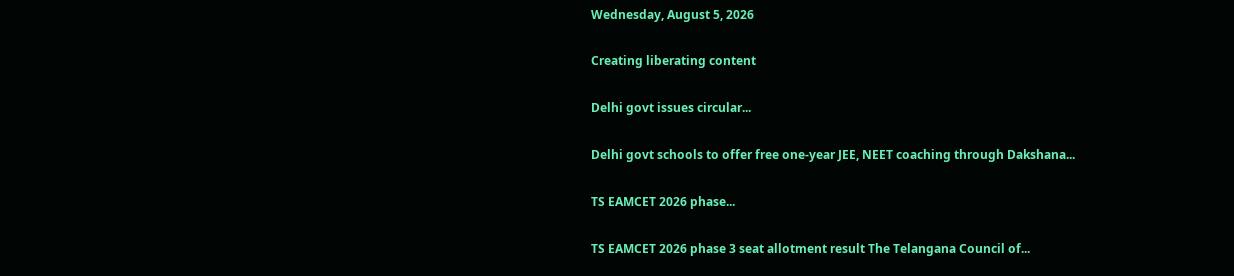Wednesday, August 5, 2026

Creating liberating content

Delhi govt issues circular...

Delhi govt schools to offer free one-year JEE, NEET coaching through Dakshana...

TS EAMCET 2026 phase...

TS EAMCET 2026 phase 3 seat allotment result The Telangana Council of...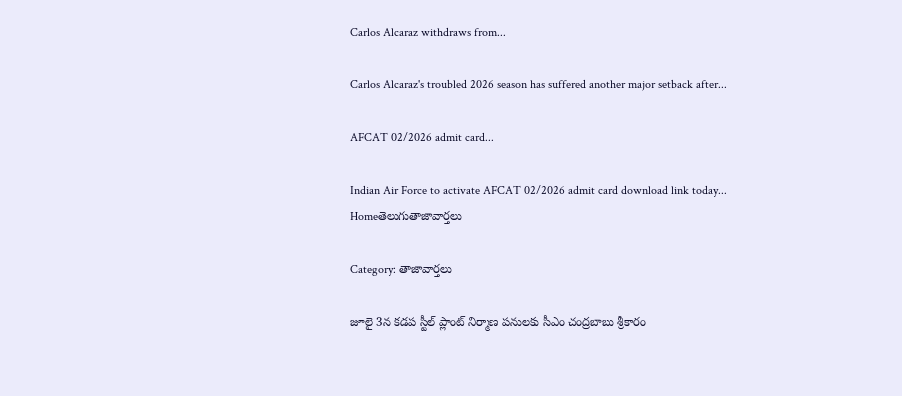Carlos Alcaraz withdraws from...

Carlos Alcaraz's troubled 2026 season has suffered another major setback after...

AFCAT 02/2026 admit card...

Indian Air Force to activate AFCAT 02/2026 admit card download link today...
Homeతెలుగుతాజావార్తలు

Category: తాజావార్తలు

జూలై 3న కడప స్టీల్ ప్లాంట్ నిర్మాణ పనులకు సీఎం చంద్రబాబు శ్రీకారం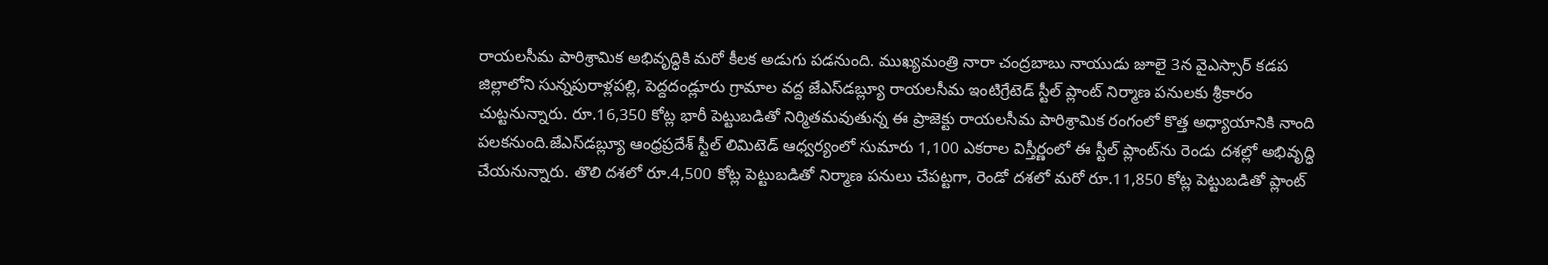రాయలసీమ పారిశ్రామిక అభివృద్ధికి మరో కీలక అడుగు పడనుంది. ముఖ్యమంత్రి నారా చంద్రబాబు నాయుడు జూలై 3న వైఎస్సార్ కడప జిల్లాలోని సున్నపురాళ్లపల్లి, పెద్దదండ్లూరు గ్రామాల వద్ద జేఎస్‌డబ్ల్యూ రాయలసీమ ఇంటిగ్రేటెడ్ స్టీల్ ప్లాంట్ నిర్మాణ పనులకు శ్రీకారం చుట్టనున్నారు. రూ.16,350 కోట్ల భారీ పెట్టుబడితో నిర్మితమవుతున్న ఈ ప్రాజెక్టు రాయలసీమ పారిశ్రామిక రంగంలో కొత్త అధ్యాయానికి నాంది పలకనుంది.జేఎస్‌డబ్ల్యూ ఆంధ్రప్రదేశ్ స్టీల్ లిమిటెడ్ ఆధ్వర్యంలో సుమారు 1,100 ఎకరాల విస్తీర్ణంలో ఈ స్టీల్ ప్లాంట్‌ను రెండు దశల్లో అభివృద్ధి చేయనున్నారు. తొలి దశలో రూ.4,500 కోట్ల పెట్టుబడితో నిర్మాణ పనులు చేపట్టగా, రెండో దశలో మరో రూ.11,850 కోట్ల పెట్టుబడితో ప్లాంట్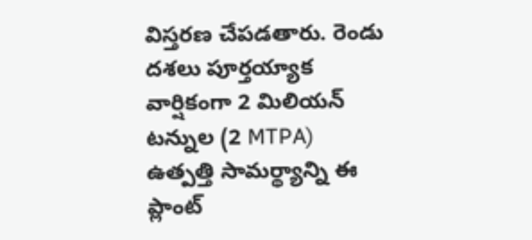విస్తరణ చేపడతారు. రెండు దశలు పూర్తయ్యాక వార్షికంగా 2 మిలియన్ టన్నుల (2 MTPA) ఉత్పత్తి సామర్థ్యాన్ని ఈ ప్లాంట్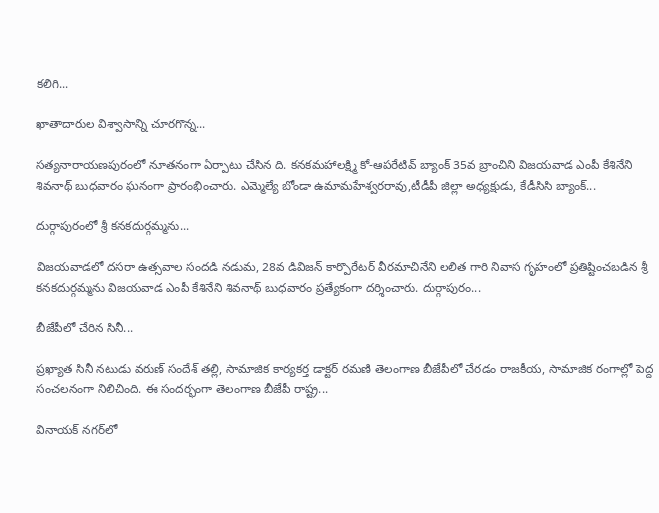కలిగి...

ఖాతాదారుల విశ్వాసాన్ని చూరగొన్న...

సత్యనారాయణపురంలో నూతనంగా ఏర్పాటు చేసిన ది. కనకమహాలక్ష్మి కో-ఆపరేటివ్ బ్యాంక్ 35వ బ్రాంచిని విజయవాడ ఎంపీ కేశినేని శివనాథ్ బుధ‌వారం ఘనంగా ప్రారంభించారు. ఎమ్మెల్యే బోండా ఉమామహేశ్వరరావు,టీడీపీ జిల్లా అధ్యక్షుడు, కేడీసిసి బ్యాంక్...

దుర్గాపురంలో శ్రీ కనకదుర్గమ్మను...

విజయవాడలో దసరా ఉత్సవాల సందడి నడుమ, 28వ డివిజన్ కార్పొరేటర్ వీరమాచినేని లలిత గారి నివాస గృహంలో ప్రతిష్టించబడిన శ్రీ కనకదుర్గమ్మను విజయవాడ ఎంపీ కేశినేని శివనాథ్ బుధవారం ప్రత్యేకంగా దర్శించారు. దుర్గాపురం...

బీజేపీలో చేరిన సినీ...

ప్రఖ్యాత సినీ నటుడు వరుణ్ సందేశ్ తల్లి, సామాజిక కార్యకర్త డాక్టర్ రమణి తెలంగాణ బీజేపీలో చేరడం రాజకీయ, సామాజిక రంగాల్లో పెద్ద సంచలనంగా నిలిచింది. ఈ సందర్భంగా తెలంగాణ బీజేపీ రాష్ట్ర...

వినాయక్ నగర్‌లో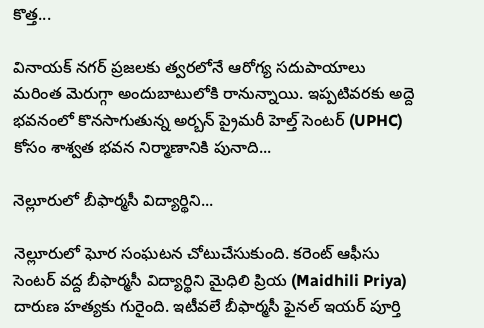కొత్త...

వినాయక్ నగర్ ప్రజలకు త్వరలోనే ఆరోగ్య సదుపాయాలు మరింత మెరుగ్గా అందుబాటులోకి రానున్నాయి. ఇప్పటివరకు అద్దె భవనంలో కొనసాగుతున్న అర్బన్ ప్రైమరీ హెల్త్ సెంటర్ (UPHC) కోసం శాశ్వత భవన నిర్మాణానికి పునాది...

నెల్లూరులో బీఫార్మసీ విద్యార్థిని...

నెల్లూరులో ఘోర సంఘటన చోటుచేసుకుంది. కరెంట్ ఆఫీసు సెంటర్ వద్ద బీఫార్మసీ విద్యార్థిని మైధిలి ప్రియ (Maidhili Priya) దారుణ హత్యకు గురైంది. ఇటీవలే బీఫార్మసీ ఫైనల్ ఇయర్ పూర్తి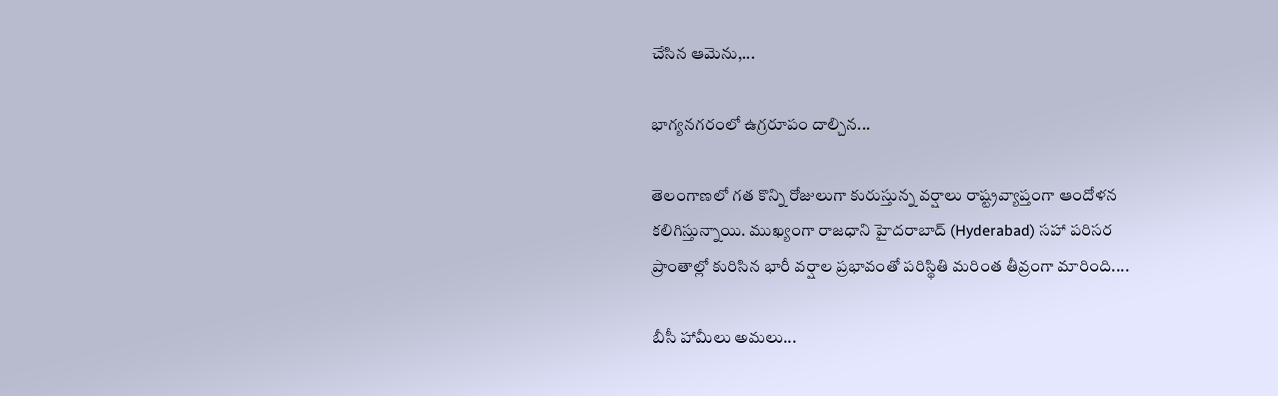చేసిన ఆమెను,...

భాగ్యనగరంలో ఉగ్రరూపం దాల్చిన...

తెలంగాణలో గత కొన్ని రోజులుగా కురుస్తున్న వర్షాలు రాష్ట్రవ్యాప్తంగా ఆందోళన కలిగిస్తున్నాయి. ముఖ్యంగా రాజధాని హైదరాబాద్ (Hyderabad) సహా పరిసర ప్రాంతాల్లో కురిసిన భారీ వర్షాల ప్రభావంతో పరిస్థితి మరింత తీవ్రంగా మారింది....

బీసీ హామీలు అమలు...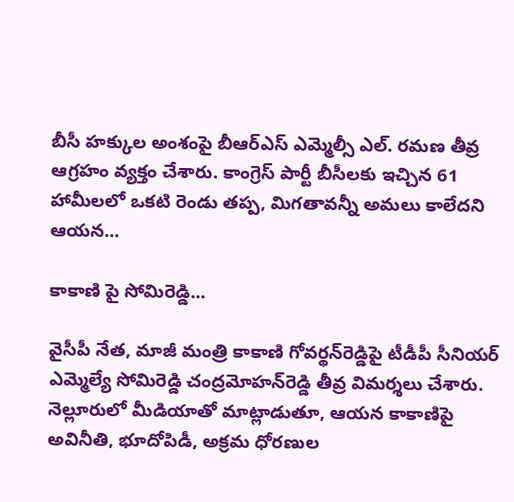బీసీ హక్కుల అంశంపై బీఆర్ఎస్ ఎమ్మెల్సీ ఎల్. రమణ తీవ్ర ఆగ్రహం వ్యక్తం చేశారు. కాంగ్రెస్ పార్టీ బీసీలకు ఇచ్చిన 61 హామీలలో ఒకటి రెండు తప్ప, మిగతావన్నీ అమలు కాలేదని ఆయన...

కాకాణి పై సోమిరెడ్డి...

వైసీపీ నేత, మాజీ మంత్రి కాకాణి గోవర్థన్‌రెడ్డిపై టీడీపీ సీనియర్ ఎమ్మెల్యే సోమిరెడ్డి చంద్రమోహన్‌రెడ్డి తీవ్ర విమర్శలు చేశారు. నెల్లూరులో మీడియాతో మాట్లాడుతూ, ఆయన కాకాణిపై అవినీతి, భూదోపిడీ, అక్రమ ధోరణుల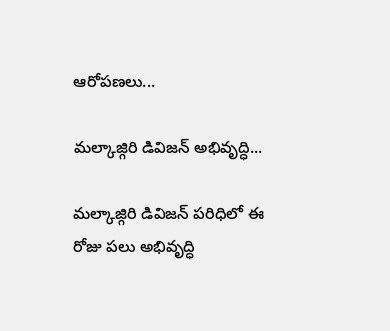ఆరోపణలు...

మల్కాజ్గిరి డివిజన్ అభివృద్ధి...

మల్కాజ్గిరి డివిజన్ పరిధిలో ఈ రోజు పలు అభివృద్ధి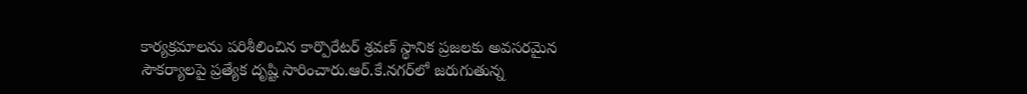కార్యక్రమాలను పరిశీలించిన కార్పొరేటర్ శ్రవణ్ స్థానిక ప్రజలకు అవసరమైన సౌకర్యాలపై ప్రత్యేక దృష్టి సారించారు.ఆర్.కే.నగర్‌లో జరుగుతున్న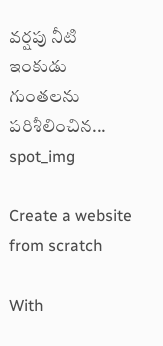వర్షపు నీటి ఇంకుడు గుంతలను పరిశీలించిన...
spot_img

Create a website from scratch

With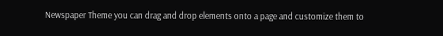Newspaper Theme you can drag and drop elements onto a page and customize them to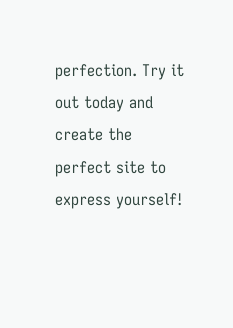perfection. Try it out today and create the perfect site to express yourself!